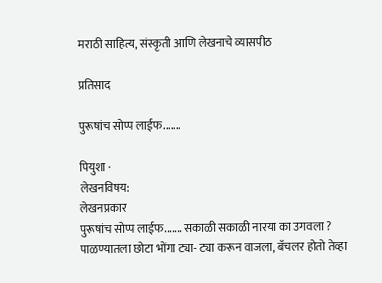मराठी साहित्य, संस्कृती आणि लेखनाचे व्यासपीठ

प्रतिसाद

पुरूषांच सोप्प लाईफ.......

पियुशा ·
लेखनविषय:
लेखनप्रकार
पुरूषांच सोप्प लाईफ....... सकाळी सकाळी नारया का उगवला ? पाळण्यातला छोटा भोंगा ट्या- ट्या करून वाजला, बॅचलर होतो तेव्हा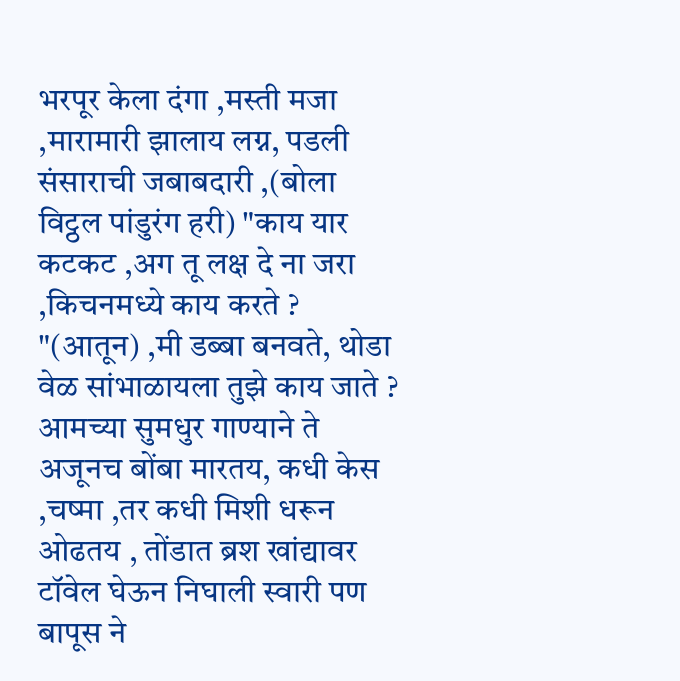भरपूर केला दंगा ,मस्ती मजा ,मारामारी झालाय लग्न, पडली संसाराची जबाबदारी ,(बोला विट्ठल पांडुरंग हरी) "काय यार कटकट ,अग तू लक्ष दे ना जरा ,किचनमध्ये काय करते ? "(आतून) ,मी डब्बा बनवते, थोडा वेळ सांभाळायला तुझे काय जाते ? आमच्या सुमधुर गाण्याने ते अजूनच बोंबा मारतय, कधी केस ,चष्मा ,तर कधी मिशी धरून ओढतय , तोंडात ब्रश खांद्यावर टॉवेल घेऊन निघाली स्वारी पण बापूस ने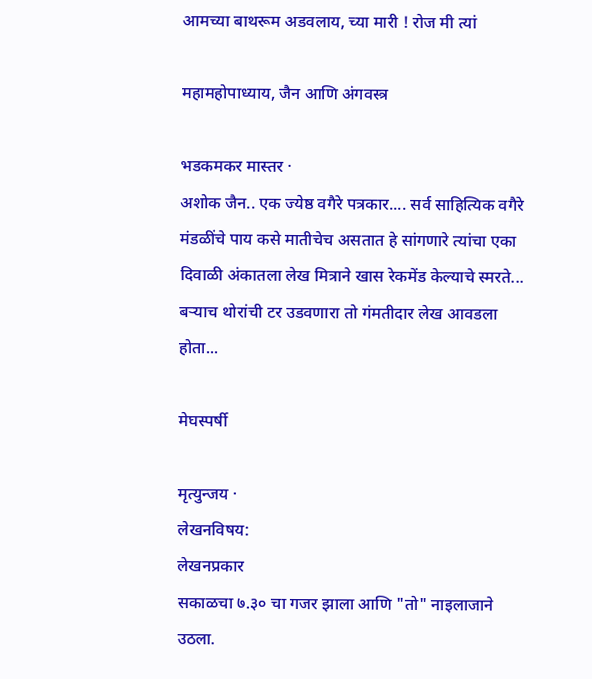आमच्या बाथरूम अडवलाय, च्या मारी ! रोज मी त्यां

महामहोपाध्याय, जैन आणि अंगवस्त्र

भडकमकर मास्तर ·
अशोक जैन.. एक ज्येष्ठ वगैरे पत्रकार.... सर्व साहित्यिक वगैरे मंडळींचे पाय कसे मातीचेच असतात हे सांगणारे त्यांचा एका दिवाळी अंकातला लेख मित्राने खास रेकमेंड केल्याचे स्मरते... बर्‍याच थोरांची टर उडवणारा तो गंमतीदार लेख आवडला होता...

मेघस्पर्षी

मृत्युन्जय ·
लेखनविषय:
लेखनप्रकार
सकाळचा ७.३० चा गजर झाला आणि "तो" नाइलाजाने उठला.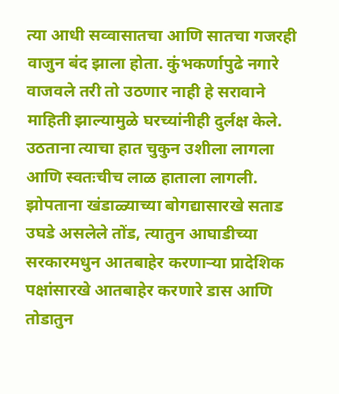त्या आधी सव्वासातचा आणि सातचा गजरही वाजुन बंद झाला होता. कुंभकर्णापुढे नगारे वाजवले तरी तो उठणार नाही हे सरावाने माहिती झाल्यामुळे घरच्यांनीही दुर्लक्ष केले. उठताना त्याचा हात चुकुन उशीला लागला आणि स्वतःचीच लाळ हाताला लागली. झोपताना खंडाळ्याच्या बोगद्यासारखे सताड उघडे असलेले तोंड, त्यातुन आघाडीच्या सरकारमधुन आतबाहेर करणार्‍या प्रादेशिक पक्षांसारखे आतबाहेर करणारे डास आणि तोडातुन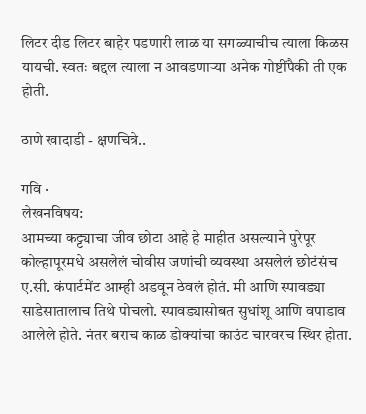लिटर दीड लिटर बाहेर पडणारी लाळ या सगळ्याचीच त्याला किळस यायची. स्वतः बद्दल त्याला न आवडणार्‍या अनेक गोष्टींपैकी ती एक होती.

ठाणे खादाडी - क्षणचित्रे..

गवि ·
लेखनविषय:
आमच्या कट्ट्याचा जीव छोटा आहे हे माहीत असल्याने पुरेपूर कोल्हापूरमधे असलेलं चोवीस जणांची व्यवस्था असलेलं छोटंसंच ए.सी. कंपार्टमेंट आम्ही अडवून ठेवलं होतं. मी आणि स्पावड्या साडेसातालाच तिथे पोचलो. स्पावड्यासोबत सुधांशू आणि वपाडाव आलेले होते. नंतर बराच काळ डोक्यांचा काउंट चारवरच स्थिर होता.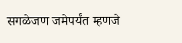सगळेजण जमेपर्यंत म्हणजे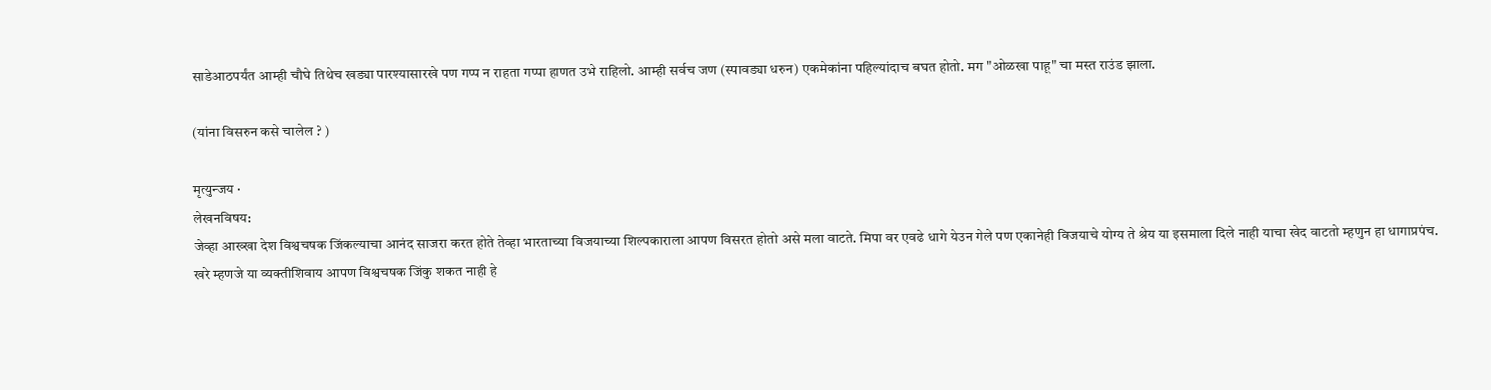साडेआठपर्यंत आम्ही चौघे तिथेच खड्या पारश्यासारखे पण गप्प न राहता गप्पा हाणत उभे राहिलो. आम्ही सर्वच जण (स्पावड्या धरुन) एकमेकांना पहिल्यांदाच बघत होतो. मग "ओळखा पाहू" चा मस्त राउंड झाला.

(यांना विसरुन कसे चालेल ? )

मृत्युन्जय ·
लेखनविषय:
जेव्हा आख्खा देश विश्वचषक जिंकल्याचा आनंद साजरा करत होते तेव्हा भारताच्या विजयाच्या शिल्पकाराला आपण विसरत होतो असे मला वाटते. मिपा वर एवढे धागे येउन गेले पण एकानेही विजयाचे योग्य ते श्रेय या इसमाला दिले नाही याचा खेद वाटतो म्हणुन हा धागाप्रपंच. खरे म्हणजे या व्यक्तीशिवाय आपण विश्वचषक जिंकु शकत नाही हे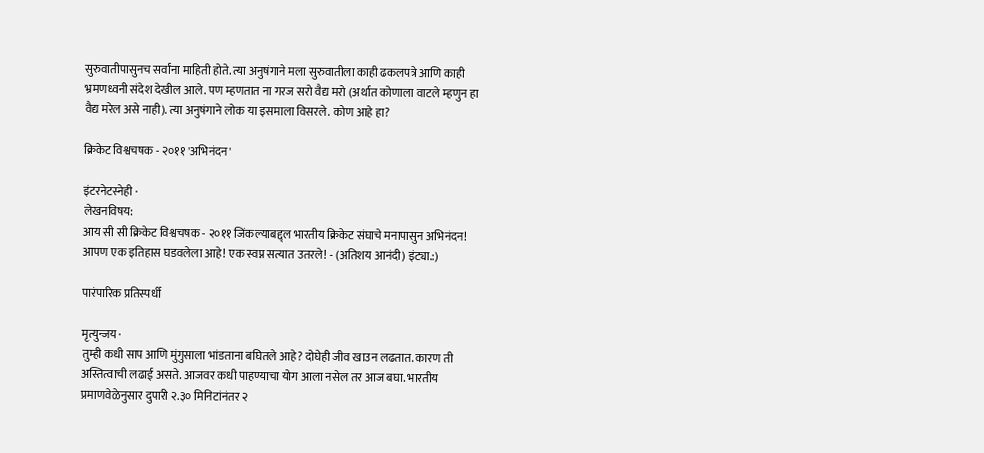सुरुवातीपासुनच सर्वांना माहिती होते. त्या अनुषंगाने मला सुरुवातीला काही ढकलपत्रे आणि काही भ्रमणध्वनी संदेश देखील आले. पण म्हणतात ना गरज सरो वैद्य मरो (अर्थात कोणाला वाटले म्हणुन हा वैद्य मरेल असे नाही). त्या अनुषंगाने लोक या इसमाला विसरले. कोण आहे हा?

क्रिकेट विश्वचषक - २०११ 'अभिनंदन'

इंटरनेटस्नेही ·
लेखनविषय:
आय सी सी क्रिकेट विश्वचषक - २०११ जिंकल्याबद्द्ल भारतीय क्रिकेट संघाचे मनापासुन अभिनंदन! आपण एक इतिहास घडवलेला आहे! एक स्वप्न सत्यात उतरले! - (अतिशय आनंदी) इंट्या.:)

पारंपारिक प्रतिस्पर्धी

मृत्युन्जय ·
तुम्ही कधी साप आणि मुंगुसाला भांडताना बघितले आहे? दोघेही जीव खाउन लढतात. कारण ती अस्तित्वाची लढाई असते. आजवर कधी पाहण्याचा योग आला नसेल तर आज बघा. भारतीय प्रमाणवेळेनुसार दुपारी २.३० मिनिटांनंतर २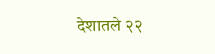देशातले २२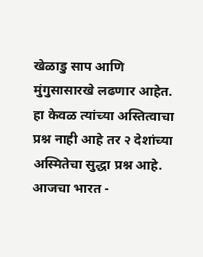खेळाडु साप आणि मुंगुसासारखे लढणार आहेत. हा केवळ त्यांच्या अस्तित्वाचा प्रश्न नाही आहे तर २ देशांच्या अस्मितेचा सुद्धा प्रश्न आहे. आजचा भारत -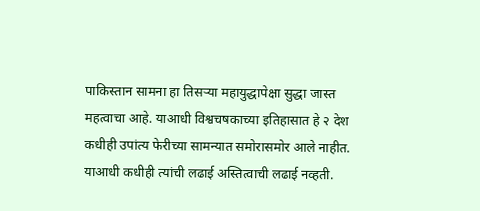पाकिस्तान सामना हा तिसर्‍या महायुद्धापेक्षा सुद्धा जास्त महत्वाचा आहे. याआधी विश्वचषकाच्या इतिहासात हे २ देश कधीही उपांत्य फेरीच्या सामन्यात समोरासमोर आले नाहीत. याआधी कधीही त्यांची लढाई अस्तित्वाची लढाई नव्हती.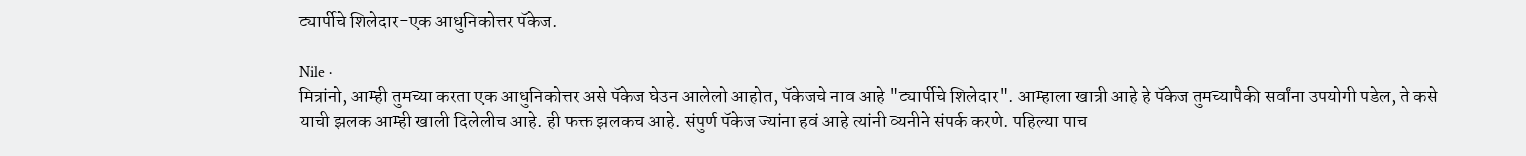ट्यार्पीचे शिलेदार-एक आधुनिकोत्तर पॅकेज.

Nile ·
मित्रांनो, आम्ही तुमच्या करता एक आधुनिकोत्तर असे पॅकेज घेउन आलेलो आहोत, पॅकेजचे नाव आहे "ट्यार्पीचे शिलेदार". आम्हाला खात्री आहे हे पॅकेज तुमच्यापैकी सर्वांना उपयोगी पडेल, ते कसे याची झलक आम्ही खाली दिलेलीच आहे. ही फक्त झलकच आहे. संपुर्ण पॅकेज ज्यांना हवं आहे त्यांनी व्यनीने संपर्क करणे. पहिल्या पाच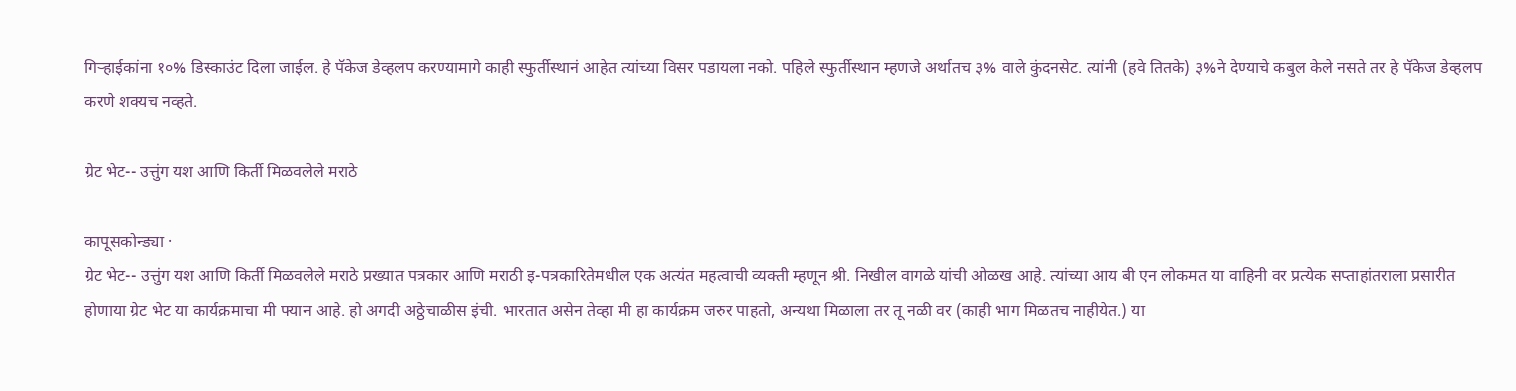गिर्‍हाईकांना १०% डिस्काउंट दिला जाईल. हे पॅकेज डेव्हलप करण्यामागे काही स्फुर्तीस्थानं आहेत त्यांच्या विसर पडायला नको. पहिले स्फुर्तीस्थान म्हणजे अर्थातच ३% वाले कुंदनसेट. त्यांनी (हवे तितके) ३%ने देण्याचे कबुल केले नसते तर हे पॅकेज डेव्हलप करणे शक्यच नव्हते.

ग्रेट भेट-- उत्तुंग यश आणि किर्ती मिळवलेले मराठे

कापूसकोन्ड्या ·
ग्रेट भेट-- उत्तुंग यश आणि किर्ती मिळवलेले मराठे प्रख्यात पत्रकार आणि मराठी इ-पत्रकारितेमधील एक अत्यंत महत्वाची व्यक्ती म्हणून श्री. निखील वागळे यांची ओळख आहे. त्यांच्या आय बी एन लोकमत या वाहिनी वर प्रत्येक सप्ताहांतराला प्रसारीत होणाया ग्रेट भेट या कार्यक्रमाचा मी फ्यान आहे. हो अगदी अठ्ठेचाळीस इंची. भारतात असेन तेव्हा मी हा कार्यक्रम जरुर पाहतो, अन्यथा मिळाला तर तू नळी वर (काही भाग मिळतच नाहीयेत.) या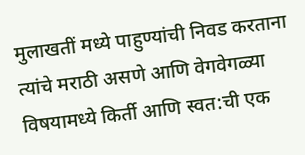मुलाखतीं मध्ये पाहुण्यांची निवड करताना त्यांचे मराठी असणे आणि वेगवेगळ्या विषयामध्ये किर्ती आणि स्वत:ची एक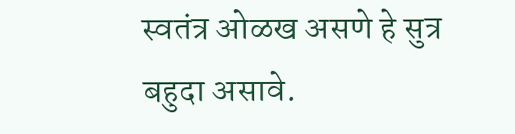स्वतंत्र ओळख असणे हे सुत्र बहुदा असावे.